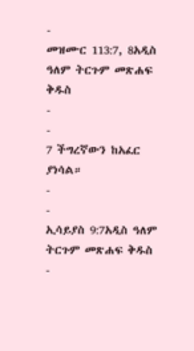-
መዝሙር 113:7, 8አዲስ ዓለም ትርጉም መጽሐፍ ቅዱስ
-
-
7 ችግረኛውን ከአፈር ያነሳል።
-
-
ኢሳይያስ 9:7አዲስ ዓለም ትርጉም መጽሐፍ ቅዱስ
-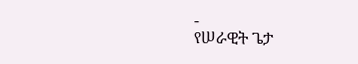-
የሠራዊት ጌታ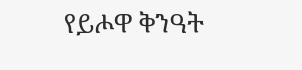የይሖዋ ቅንዓት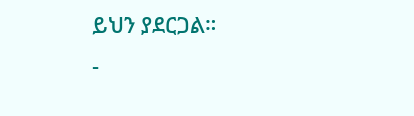ይህን ያደርጋል።
-